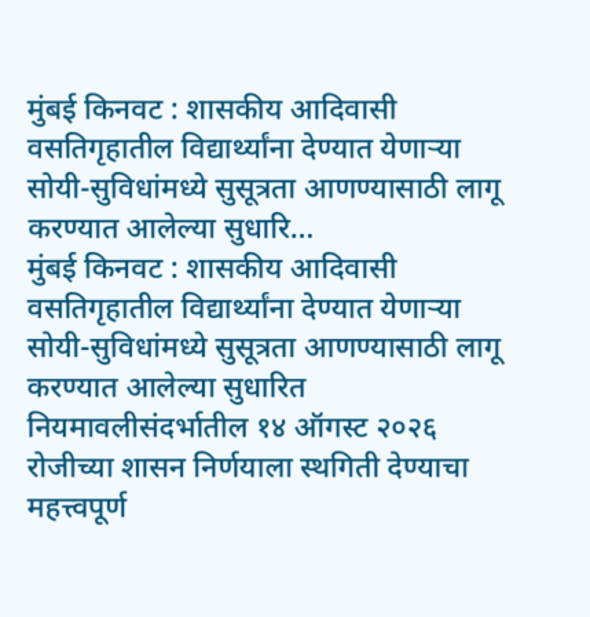मुंबई किनवट : शासकीय आदिवासी वसतिगृहातील विद्यार्थ्यांना देण्यात येणाऱ्या सोयी-सुविधांमध्ये सुसूत्रता आणण्यासाठी लागू करण्यात आलेल्या सुधारि...
मुंबई किनवट : शासकीय आदिवासी वसतिगृहातील विद्यार्थ्यांना देण्यात येणाऱ्या सोयी-सुविधांमध्ये सुसूत्रता आणण्यासाठी लागू करण्यात आलेल्या सुधारित नियमावलीसंदर्भातील १४ ऑगस्ट २०२६ रोजीच्या शासन निर्णयाला स्थगिती देण्याचा महत्त्वपूर्ण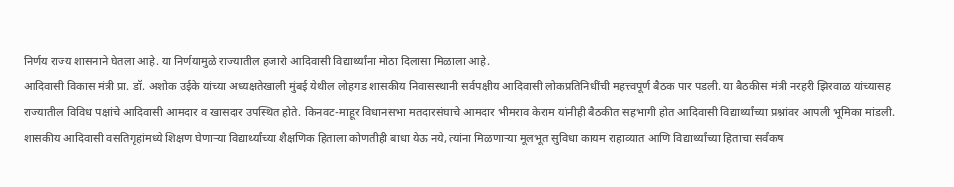निर्णय राज्य शासनाने घेतला आहे. या निर्णयामुळे राज्यातील हजारो आदिवासी विद्यार्थ्यांना मोठा दिलासा मिळाला आहे.
आदिवासी विकास मंत्री प्रा. डॉ. अशोक उईके यांच्या अध्यक्षतेखाली मुंबई येथील लोहगड शासकीय निवासस्थानी सर्वपक्षीय आदिवासी लोकप्रतिनिधींची महत्त्वपूर्ण बैठक पार पडली. या बैठकीस मंत्री नरहरी झिरवाळ यांच्यासह राज्यातील विविध पक्षांचे आदिवासी आमदार व खासदार उपस्थित होते. किनवट-माहूर विधानसभा मतदारसंघाचे आमदार भीमराव केराम यांनीही बैठकीत सहभागी होत आदिवासी विद्यार्थ्यांच्या प्रश्नांवर आपली भूमिका मांडली.
शासकीय आदिवासी वसतिगृहांमध्ये शिक्षण घेणाऱ्या विद्यार्थ्यांच्या शैक्षणिक हिताला कोणतीही बाधा येऊ नये, त्यांना मिळणाऱ्या मूलभूत सुविधा कायम राहाव्यात आणि विद्यार्थ्यांच्या हिताचा सर्वंकष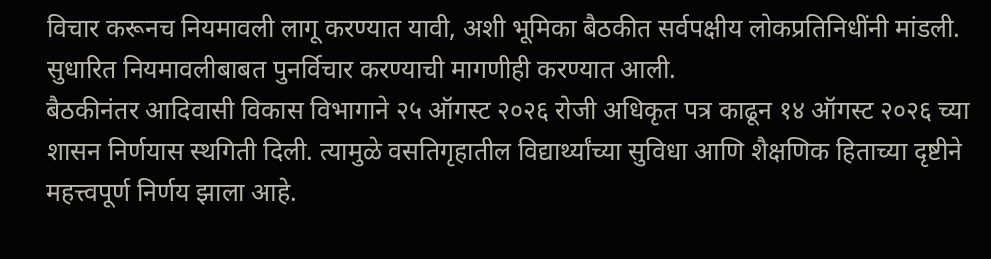विचार करूनच नियमावली लागू करण्यात यावी, अशी भूमिका बैठकीत सर्वपक्षीय लोकप्रतिनिधींनी मांडली. सुधारित नियमावलीबाबत पुनर्विचार करण्याची मागणीही करण्यात आली.
बैठकीनंतर आदिवासी विकास विभागाने २५ ऑगस्ट २०२६ रोजी अधिकृत पत्र काढून १४ ऑगस्ट २०२६ च्या शासन निर्णयास स्थगिती दिली. त्यामुळे वसतिगृहातील विद्यार्थ्यांच्या सुविधा आणि शैक्षणिक हिताच्या दृष्टीने महत्त्वपूर्ण निर्णय झाला आहे.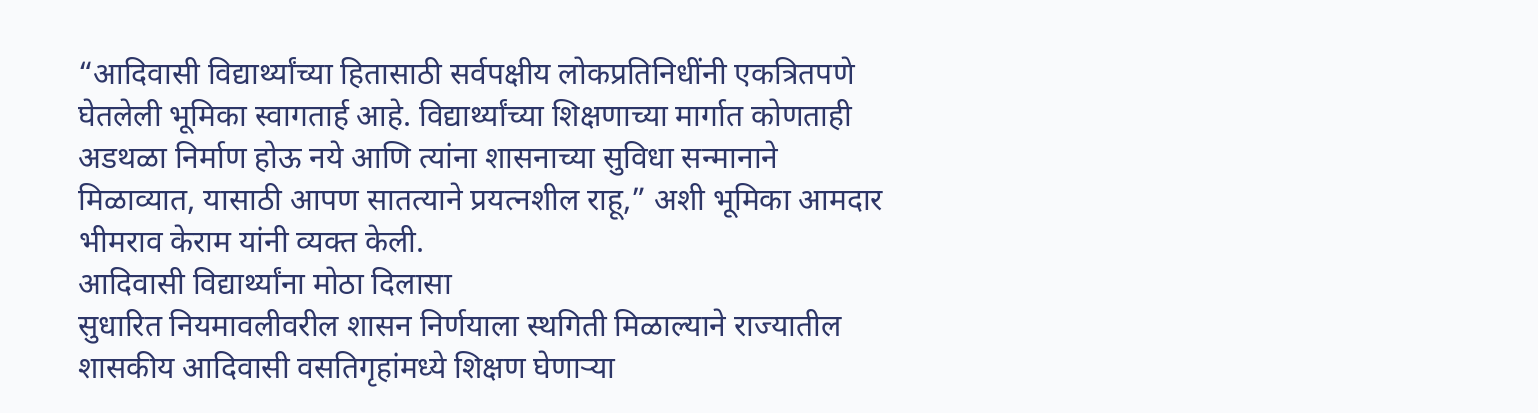“आदिवासी विद्यार्थ्यांच्या हितासाठी सर्वपक्षीय लोकप्रतिनिधींनी एकत्रितपणे घेतलेली भूमिका स्वागतार्ह आहे. विद्यार्थ्यांच्या शिक्षणाच्या मार्गात कोणताही अडथळा निर्माण होऊ नये आणि त्यांना शासनाच्या सुविधा सन्मानाने मिळाव्यात, यासाठी आपण सातत्याने प्रयत्नशील राहू,” अशी भूमिका आमदार भीमराव केराम यांनी व्यक्त केली.
आदिवासी विद्यार्थ्यांना मोठा दिलासा
सुधारित नियमावलीवरील शासन निर्णयाला स्थगिती मिळाल्याने राज्यातील शासकीय आदिवासी वसतिगृहांमध्ये शिक्षण घेणाऱ्या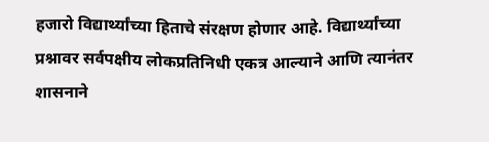हजारो विद्यार्थ्यांच्या हिताचे संरक्षण होणार आहे. विद्यार्थ्यांच्या प्रश्नावर सर्वपक्षीय लोकप्रतिनिधी एकत्र आल्याने आणि त्यानंतर शासनाने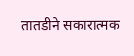तातडीने सकारात्मक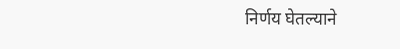निर्णय घेतल्याने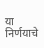या निर्णयाचे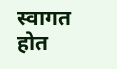स्वागत होत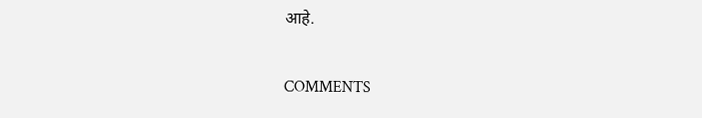आहे.

COMMENTS